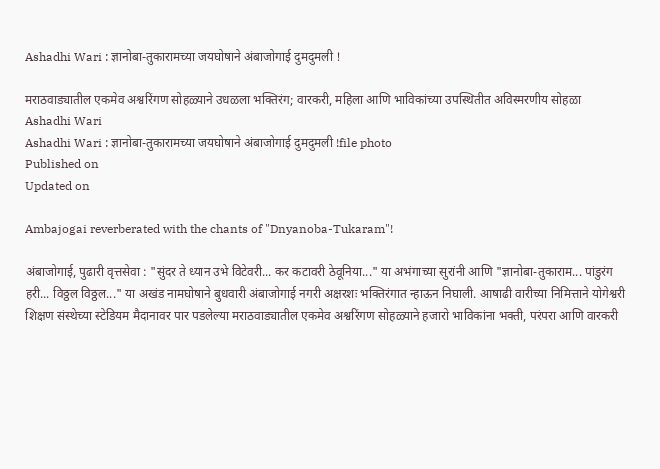Ashadhi Wari : ज्ञानोबा-तुकारामच्या जयघोषाने अंबाजोगाई दुमदुमली !

मराठवाड्यातील एकमेव अश्वरिंगण सोहळ्याने उधळला भक्तिरंग; वारकरी, महिला आणि भाविकांच्या उपस्थितीत अविस्मरणीय सोहळा
Ashadhi Wari
Ashadhi Wari : ज्ञानोबा-तुकारामच्या जयघोषाने अंबाजोगाई दुमदुमली !file photo
Published on
Updated on

Ambajogai reverberated with the chants of "Dnyanoba-Tukaram"!

अंबाजोगाई, पुढारी वृत्तसेवा : "सुंदर ते ध्यान उभे विटेवरी... कर कटावरी ठेवूनिया..." या अभंगाच्या सुरांनी आणि "ज्ञानोबा-तुकाराम... पांडुरंग हरी... विठ्ठल विठ्ठल..." या अखंड नामघोषाने बुधवारी अंबाजोगाई नगरी अक्षरशः भक्तिरंगात न्हाऊन निघाली. आषाढी वारीच्या निमित्ताने योगेश्वरी शिक्षण संस्थेच्या स्टेडियम मैदानावर पार पडलेल्या मराठवाड्यातील एकमेव अश्वरिंगण सोहळ्याने हजारो भाविकांना भक्ती, परंपरा आणि वारकरी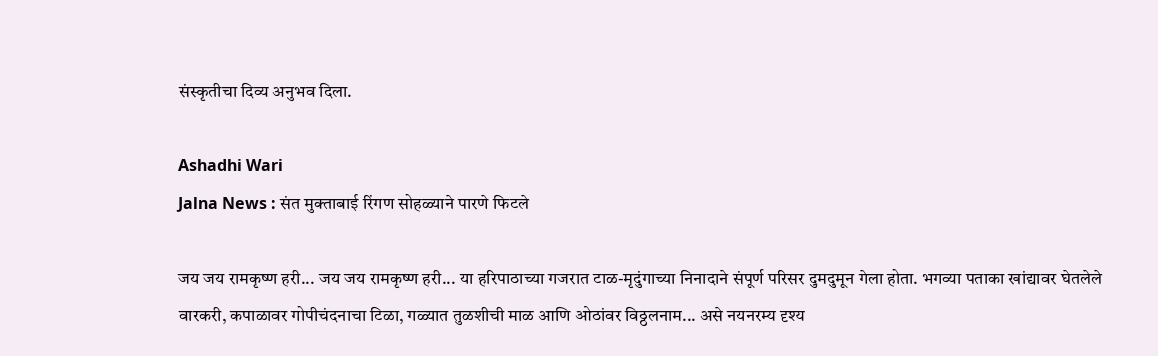संस्कृतीचा दिव्य अनुभव दिला.

Ashadhi Wari
Jalna News : संत मुक्ताबाई रिंगण सोहळ्याने पारणे फिटले

जय जय रामकृष्ण हरी... जय जय रामकृष्ण हरी... या हरिपाठाच्या गजरात टाळ-मृदुंगाच्या निनादाने संपूर्ण परिसर दुमदुमून गेला होता. भगव्या पताका खांद्यावर घेतलेले वारकरी, कपाळावर गोपीचंदनाचा टिळा, गळ्यात तुळशीची माळ आणि ओठांवर विठ्ठलनाम... असे नयनरम्य दृश्य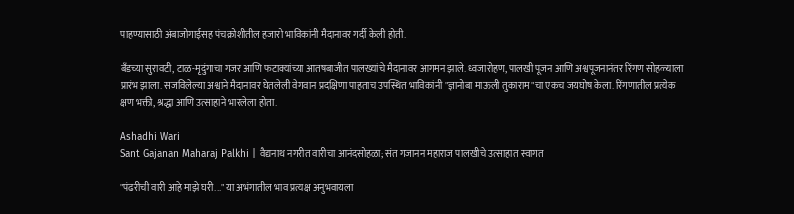पाहण्यासाठी अंबाजोगाईसह पंचक्रोशीतील हजारो भाविकांनी मैदानावर गर्दी केली होती.

बँडच्या सुरावटी, टाळ-मृदुंगाचा गजर आणि फटाक्यांच्या आतषबाजीत पालख्यांचे मैदानावर आगमन झाले. ध्वजारोहण, पालखी पूजन आणि अश्वपूजनानंतर रिंगण सोहळ्याला प्रारंभ झाला. सजविलेल्या अश्वाने मैदानावर घेतलेली वेगवान प्रदक्षिणा पाहताच उपस्थित भाविकांनी "ज्ञानोबा माऊली तुकाराम"चा एकच जयघोष केला. रिंगणातील प्रत्येक क्षण भक्ती, श्रद्धा आणि उत्साहाने भारलेला होता.

Ashadhi Wari
Sant Gajanan Maharaj Palkhi | वैद्यनाथ नगरीत वारीचा आनंदसोहळा; संत गजानन महाराज पालखीचे उत्साहात स्वागत

"पंढरीची वारी आहे माझे घरी..." या अभंगातील भाव प्रत्यक्ष अनुभवायला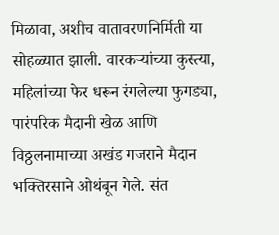मिळावा, अशीच वातावरणनिर्मिती या सोहळ्यात झाली. वारकऱ्यांच्या कुस्त्या, महिलांच्या फेर धरून रंगलेल्या फुगड्या, पारंपरिक मैदानी खेळ आणि विठ्ठलनामाच्या अखंड गजराने मैदान भक्तिरसाने ओथंबून गेले. संत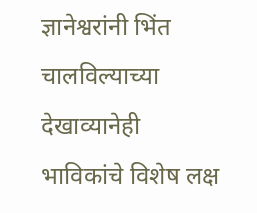ज्ञानेश्वरांनी भिंत चालविल्याच्या देखाव्यानेही भाविकांचे विशेष लक्ष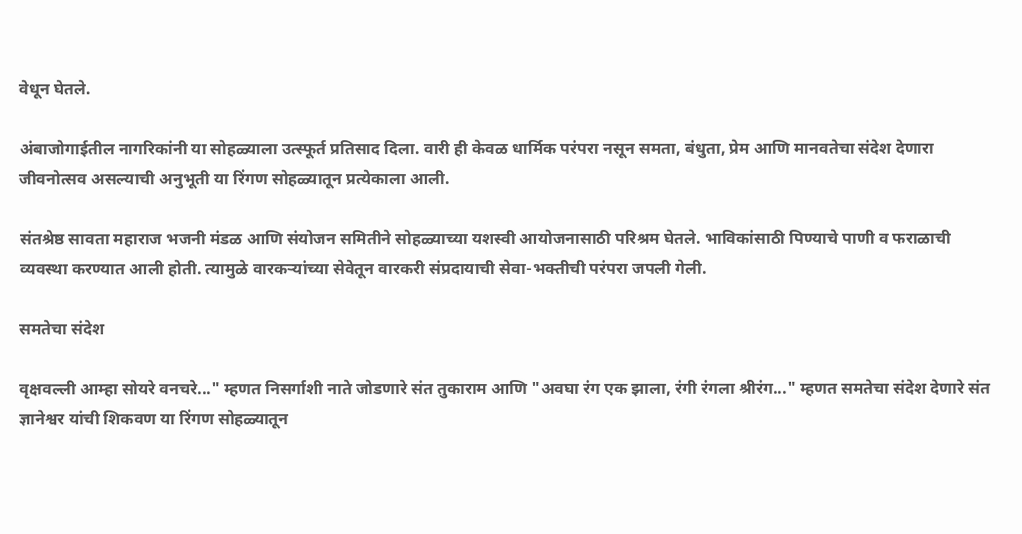वेधून घेतले.

अंबाजोगाईतील नागरिकांनी या सोहळ्याला उत्स्फूर्त प्रतिसाद दिला. वारी ही केवळ धार्मिक परंपरा नसून समता, बंधुता, प्रेम आणि मानवतेचा संदेश देणारा जीवनोत्सव असल्याची अनुभूती या रिंगण सोहळ्यातून प्रत्येकाला आली.

संतश्रेष्ठ सावता महाराज भजनी मंडळ आणि संयोजन समितीने सोहळ्याच्या यशस्वी आयोजनासाठी परिश्रम घेतले. भाविकांसाठी पिण्याचे पाणी व फराळाची व्यवस्था करण्यात आली होती. त्यामुळे वारकऱ्यांच्या सेवेतून वारकरी संप्रदायाची सेवा-भक्तीची परंपरा जपली गेली.

समतेचा संदेश

वृक्षवल्ली आम्हा सोयरे वनचरे..." म्हणत निसर्गाशी नाते जोडणारे संत तुकाराम आणि "अवघा रंग एक झाला, रंगी रंगला श्रीरंग..." म्हणत समतेचा संदेश देणारे संत ज्ञानेश्वर यांची शिकवण या रिंगण सोहळ्यातून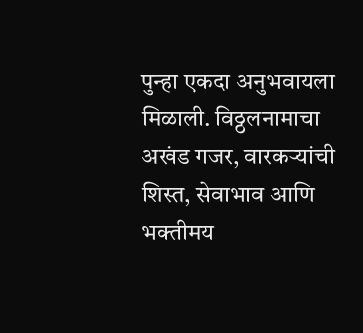पुन्हा एकदा अनुभवायला मिळाली. विठ्ठलनामाचा अखंड गजर, वारकऱ्यांची शिस्त, सेवाभाव आणि भक्तीमय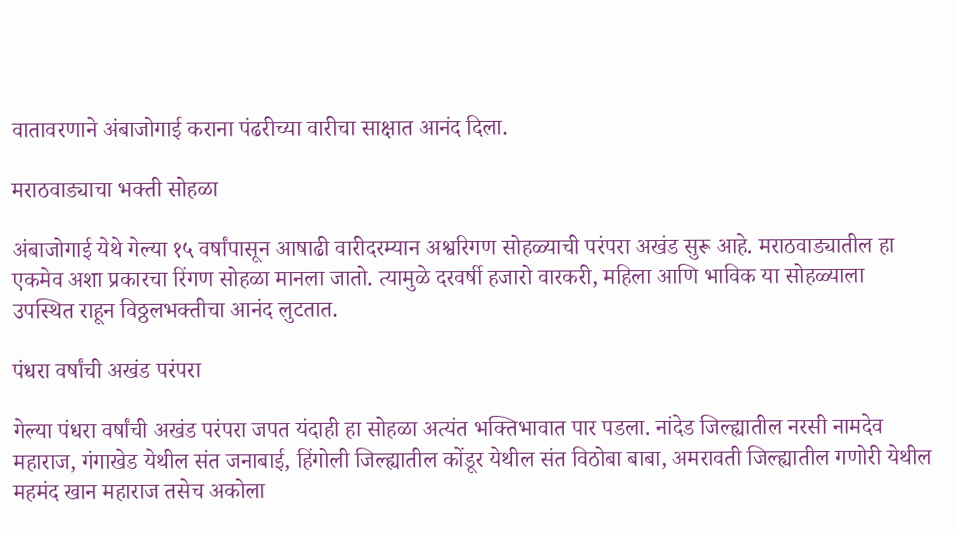वातावरणाने अंबाजोगाई कराना पंढरीच्या वारीचा साक्षात आनंद दिला.

मराठवाड्याचा भक्ती सोहळा

अंबाजोगाई येथे गेल्या १५ वर्षांपासून आषाढी वारीदरम्यान अश्वरिगण सोहळ्याची परंपरा अखंड सुरू आहे. मराठवाड्यातील हा एकमेव अशा प्रकारचा रिंगण सोहळा मानला जातो. त्यामुळे दरवर्षी हजारो वारकरी, महिला आणि भाविक या सोहळ्याला उपस्थित राहून विठ्ठलभक्तीचा आनंद लुटतात.

पंधरा वर्षांची अखंड परंपरा

गेल्या पंधरा वर्षांची अखंड परंपरा जपत यंदाही हा सोहळा अत्यंत भक्तिभावात पार पडला. नांदेड जिल्ह्यातील नरसी नामदेव महाराज, गंगाखेड येथील संत जनाबाई, हिंगोली जिल्ह्यातील कोंडूर येथील संत विठोबा बाबा, अमरावती जिल्ह्यातील गणोरी येथील महमंद खान महाराज तसेच अकोला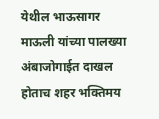येथील भाऊसागर माऊली यांच्या पालख्या अंबाजोगाईत दाखल होताच शहर भक्तिमय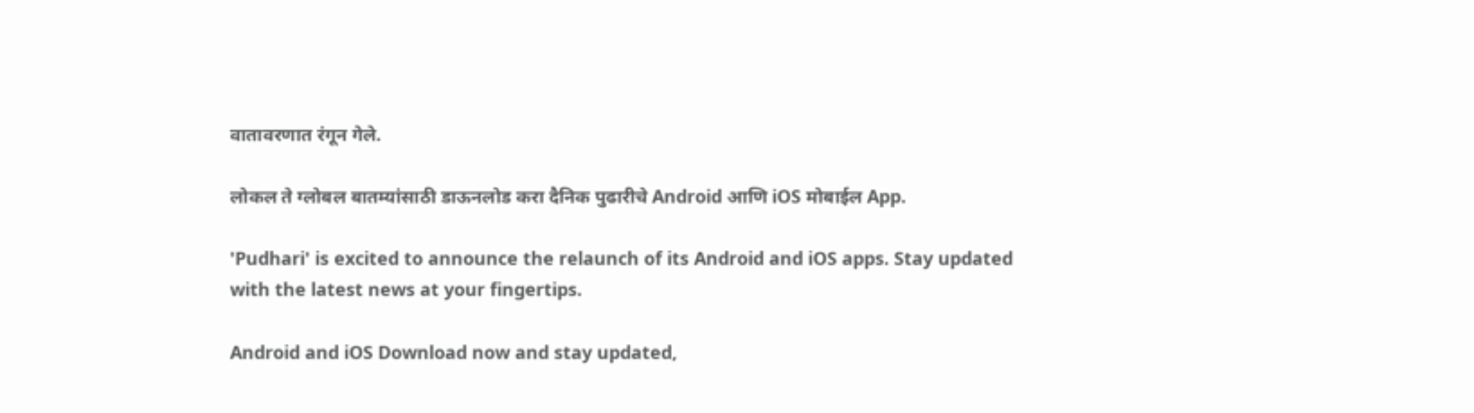वातावरणात रंगून गेले.

लोकल ते ग्लोबल बातम्यांसाठी डाऊनलोड करा दैनिक पुढारीचे Android आणि iOS मोबाईल App.

'Pudhari' is excited to announce the relaunch of its Android and iOS apps. Stay updated with the latest news at your fingertips.

Android and iOS Download now and stay updated,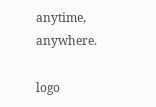anytime, anywhere.

logo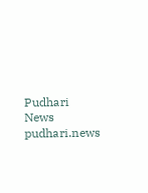Pudhari News
pudhari.news